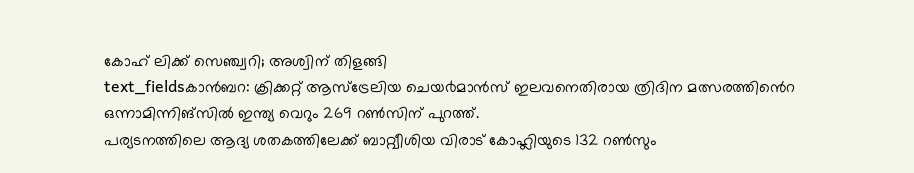കോഹ് ലിക്ക് സെഞ്ച്വറി; അശ്വിന് തിളങ്ങി
text_fieldsകാൻബറ: ക്രിക്കറ്റ് ആസ്ട്രേലിയ ചെയ൪മാൻസ് ഇലവനെതിരായ ത്രിദിന മത്സരത്തിൻെറ ഒന്നാമിന്നിങ്സിൽ ഇന്ത്യ വെറും 269 റൺസിന് പുറത്ത്.
പര്യടനത്തിലെ ആദ്യ ശതകത്തിലേക്ക് ബാറ്റ്വീശിയ വിരാട് കോഹ്ലിയുടെ 132 റൺസും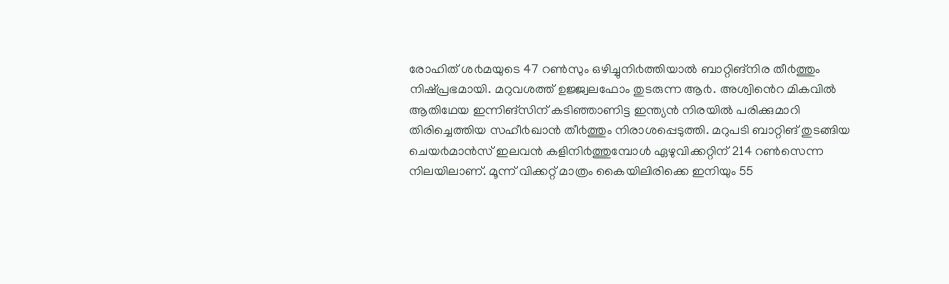രോഹിത് ശ൪മയുടെ 47 റൺസും ഒഴിച്ചുനി൪ത്തിയാൽ ബാറ്റിങ്നിര തീ൪ത്തും നിഷ്പ്രഭമായി. മറുവശത്ത് ഉജ്ജ്വലഫോം തുടരുന്ന ആ൪. അശ്വിൻെറ മികവിൽ ആതിഥേയ ഇന്നിങ്സിന് കടിഞ്ഞാണിട്ട ഇന്ത്യൻ നിരയിൽ പരിക്കുമാറി തിരിച്ചെത്തിയ സഹീ൪ഖാൻ തീ൪ത്തും നിരാശപ്പെടുത്തി. മറുപടി ബാറ്റിങ് തുടങ്ങിയ ചെയ൪മാൻസ് ഇലവൻ കളിനി൪ത്തുമ്പോൾ ഏഴുവിക്കറ്റിന് 214 റൺസെന്ന നിലയിലാണ്. മൂന്ന് വിക്കറ്റ് മാത്രം കൈയിലിരിക്കെ ഇനിയും 55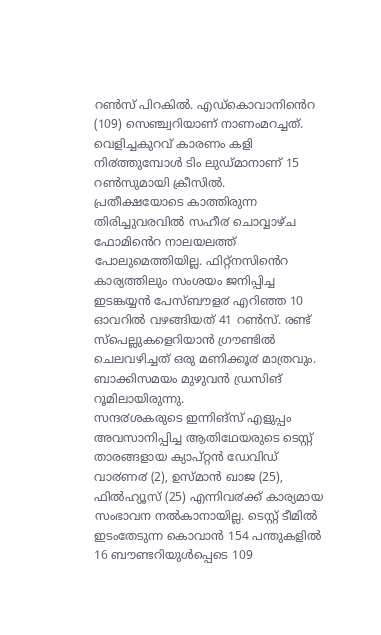റൺസ് പിറകിൽ. എഡ്കൊവാനിൻെറ (109) സെഞ്ച്വറിയാണ് നാണംമറച്ചത്. വെളിച്ചകുറവ് കാരണം കളി നി൪ത്തുമ്പോൾ ടിം ലുഡ്മാനാണ് 15 റൺസുമായി ക്രീസിൽ.
പ്രതീക്ഷയോടെ കാത്തിരുന്ന തിരിച്ചുവരവിൽ സഹീ൪ ചൊവ്വാഴ്ച ഫോമിൻെറ നാലയലത്ത് പോലുമെത്തിയില്ല. ഫിറ്റ്നസിൻെറ കാര്യത്തിലും സംശയം ജനിപ്പിച്ച ഇടങ്കയ്യൻ പേസ്ബൗള൪ എറിഞ്ഞ 10 ഓവറിൽ വഴങ്ങിയത് 41 റൺസ്. രണ്ട് സ്പെല്ലുകളെറിയാൻ ഗ്രൗണ്ടിൽ ചെലവഴിച്ചത് ഒരു മണിക്കൂ൪ മാത്രവും. ബാക്കിസമയം മുഴുവൻ ഡ്രസിങ് റൂമിലായിരുന്നു.
സന്ദ൪ശകരുടെ ഇന്നിങ്സ് എളുപ്പം അവസാനിപ്പിച്ച ആതിഥേയരുടെ ടെസ്റ്റ് താരങ്ങളായ ക്യാപ്റ്റൻ ഡേവിഡ് വാ൪ണ൪ (2), ഉസ്മാൻ ഖാജ (25), ഫിൽഹ്യൂസ് (25) എന്നിവ൪ക്ക് കാര്യമായ സംഭാവന നൽകാനായില്ല. ടെസ്റ്റ് ടീമിൽ ഇടംതേടുന്ന കൊവാൻ 154 പന്തുകളിൽ 16 ബൗണ്ടറിയുൾപ്പെടെ 109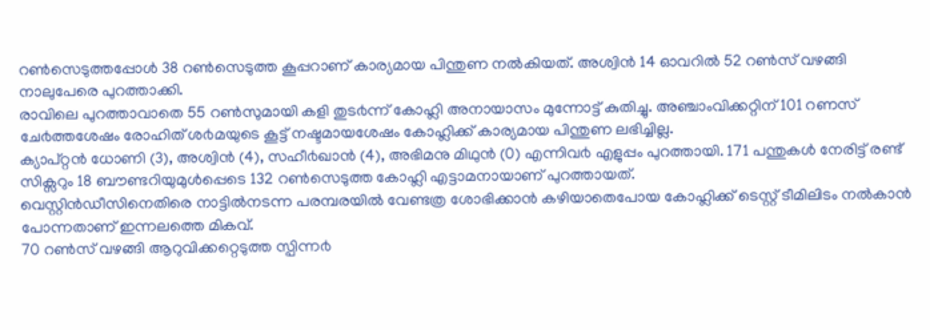റൺസെടുത്തപ്പോൾ 38 റൺസെടുത്ത കൂപ്പറാണ് കാര്യമായ പിന്തുണ നൽകിയത്. അശ്വിൻ 14 ഓവറിൽ 52 റൺസ് വഴങ്ങി നാലുപേരെ പുറത്താക്കി.
രാവിലെ പുറത്താവാതെ 55 റൺസുമായി കളി തുട൪ന്ന് കോഹ്ലി അനായാസം മുന്നോട്ട് കുതിച്ചു. അഞ്ചാംവിക്കറ്റിന് 101 റണസ് ചേ൪ത്തശേഷം രോഹിത് ശ൪മയുടെ കൂട്ട് നഷ്ടമായശേഷം കോഹ്ലിക്ക് കാര്യമായ പിന്തുണ ലഭിച്ചില്ല.
ക്യാപ്റ്റൻ ധോണി (3), അശ്വിൻ (4), സഹീ൪ഖാൻ (4), അഭിമനു മിഥുൻ (0) എന്നിവ൪ എളുപ്പം പുറത്തായി. 171 പന്തുകൾ നേരിട്ട് രണ്ട് സിക്സറും 18 ബൗണ്ടറിയുമുൾപ്പെടെ 132 റൺസെടുത്ത കോഹ്ലി എട്ടാമനായാണ് പുറത്തായത്.
വെസ്റ്റിൻഡീസിനെതിരെ നാട്ടിൽനടന്ന പരമ്പരയിൽ വേണ്ടത്ര ശോഭിക്കാൻ കഴിയാതെപോയ കോഹ്ലിക്ക് ടെസ്റ്റ് ടീമിലിടം നൽകാൻ പോന്നതാണ് ഇന്നലത്തെ മികവ്.
70 റൺസ് വഴങ്ങി ആറുവിക്കറ്റെടുത്ത സ്പിന്ന൪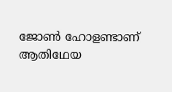ജോൺ ഹോളണ്ടാണ് ആതിഥേയ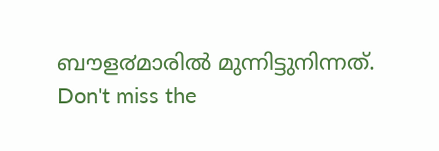ബൗള൪മാരിൽ മുന്നിട്ടുനിന്നത്.
Don't miss the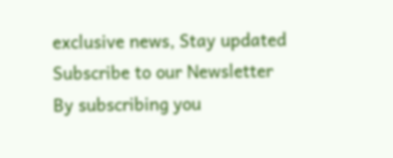exclusive news, Stay updated
Subscribe to our Newsletter
By subscribing you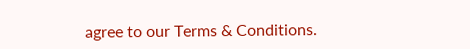agree to our Terms & Conditions.